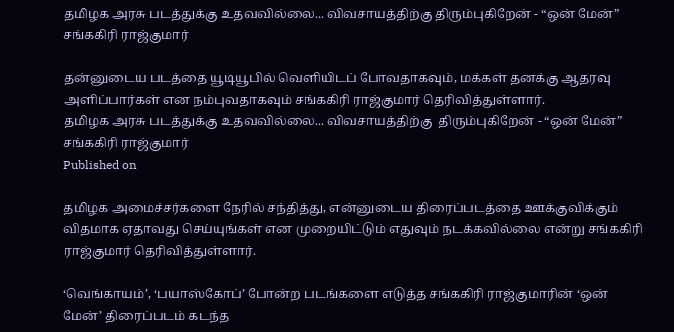தமிழக அரசு படத்துக்கு உதவவில்லை... விவசாயத்திற்கு திரும்புகிறேன் - “ஒன் மேன்” சங்ககிரி ராஜ்குமார்

தன்னுடைய படத்தை யூடியூபில் வெளியிடப் போவதாகவும், மக்கள் தனக்கு ஆதரவு அளிப்பார்கள் என நம்புவதாகவும் சங்ககிரி ராஜ்குமார் தெரிவித்துள்ளார்.
தமிழக அரசு படத்துக்கு உதவவில்லை... விவசாயத்திற்கு  திரும்புகிறேன் - “ஒன் மேன்” சங்ககிரி ராஜ்குமார்
Published on

தமிழக அமைச்சர்களை நேரில் சந்தித்து, என்னுடைய திரைப்படத்தை ஊக்குவிக்கும் விதமாக ஏதாவது செய்யுங்கள் என முறையிட்டும் எதுவும் நடக்கவில்லை என்று சங்ககிரி ராஜ்குமார் தெரிவித்துள்ளார்.

‘வெங்காயம்’, ‘பயாஸ்கோப்’ போன்ற படங்களை எடுத்த சங்ககிரி ராஜ்குமாரின் ‘ஒன் மேன்’ திரைப்படம் கடந்த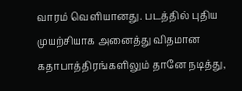வாரம் வெளியானது. படத்தில் புதிய முயற்சியாக அனைத்து விதமான கதாபாத்திரங்களிலும் தானே நடித்து,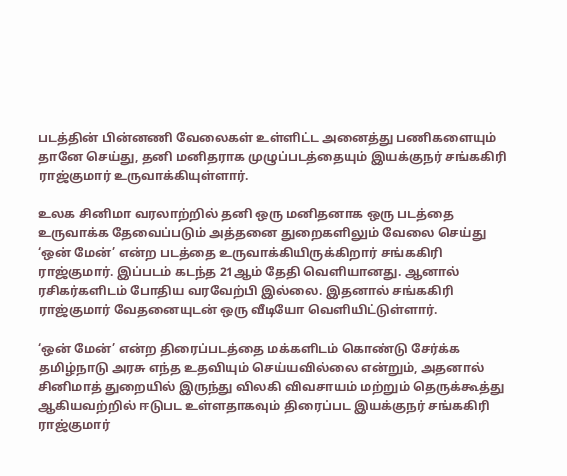படத்தின் பின்னணி வேலைகள் உள்ளிட்ட அனைத்து பணிகளையும் தானே செய்து, தனி மனிதராக முழுப்படத்தையும் இயக்குநர் சங்ககிரி ராஜ்குமார் உருவாக்கியுள்ளார்.

உலக சினிமா வரலாற்றில் தனி ஒரு மனிதனாக ஒரு படத்தை உருவாக்க தேவைப்படும் அத்தனை துறைகளிலும் வேலை செய்து ‘ஒன் மேன்’ என்ற படத்தை உருவாக்கியிருக்கிறார் சங்ககிரி ராஜ்குமார். இப்படம் கடந்த 21ஆம் தேதி வெளியானது. ஆனால் ரசிகர்களிடம் போதிய வரவேற்பி இல்லை. இதனால் சங்ககிரி ராஜ்குமார் வேதனையுடன் ஒரு வீடியோ வெளியிட்டுள்ளார்.

‘ஒன் மேன்’ என்ற திரைப்படத்தை மக்களிடம் கொண்டு சேர்க்க தமிழ்நாடு அரசு எந்த உதவியும் செய்யவில்லை என்றும், அதனால் சினிமாத் துறையில் இருந்து விலகி விவசாயம் மற்றும் தெருக்கூத்து ஆகியவற்றில் ஈடுபட உள்ளதாகவும் திரைப்பட இயக்குநர் சங்ககிரி ராஜ்குமார்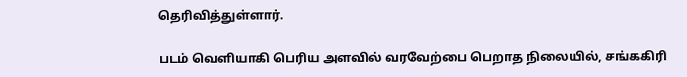தெரிவித்துள்ளார்.

படம் வெளியாகி பெரிய அளவில் வரவேற்பை பெறாத நிலையில், சங்ககிரி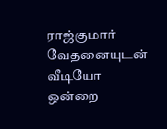ராஜ்குமார் வேதனையுடன் வீடியோ ஒன்றை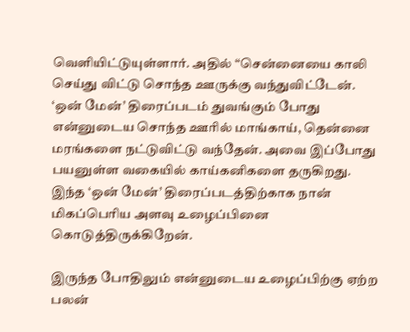வெளியிட்டுயுள்ளார். அதில் “சென்னையை காலி செய்து விட்டு சொந்த ஊருக்கு வந்துவிட்டேன். ‘ஒன் மேன்’ திரைப்படம் துவங்கும் போது என்னுடைய சொந்த ஊரில் மாங்காய், தென்னை மரங்களை நட்டுவிட்டு வந்தேன். அவை இப்போது பயனுள்ள வகையில் காய்கனிகளை தருகிறது. இந்த ‘ஒன் மேன்’ திரைப்படத்திற்காக நான் மிகப்பெரிய அளவு உழைப்பினை கொடுத்திருக்கிறேன்.

இருந்த போதிலும் என்னுடைய உழைப்பிற்கு ஏற்ற பலன்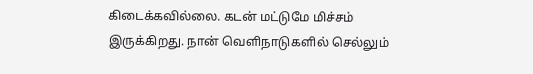கிடைக்கவில்லை. கடன் மட்டுமே மிச்சம் இருக்கிறது. நான் வெளிநாடுகளில் செல்லும்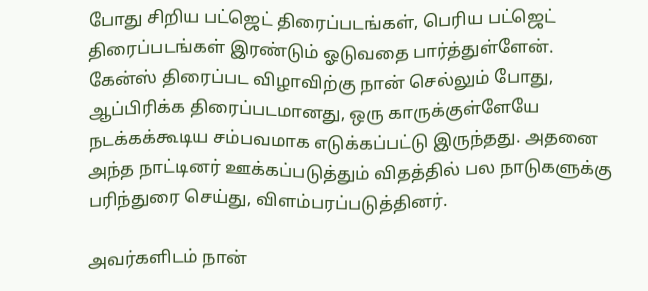போது சிறிய பட்ஜெட் திரைப்படங்கள், பெரிய பட்ஜெட் திரைப்படங்கள் இரண்டும் ஓடுவதை பார்த்துள்ளேன். கேன்ஸ் திரைப்பட விழாவிற்கு நான் செல்லும் போது, ஆப்பிரிக்க திரைப்படமானது, ஒரு காருக்குள்ளேயே நடக்கக்கூடிய சம்பவமாக எடுக்கப்பட்டு இருந்தது. அதனை அந்த நாட்டினர் ஊக்கப்படுத்தும் விதத்தில் பல நாடுகளுக்கு பரிந்துரை செய்து, விளம்பரப்படுத்தினர்.

அவர்களிடம் நான்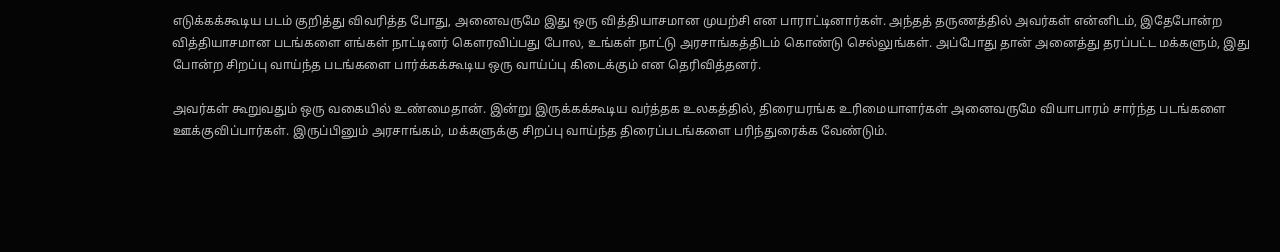எடுக்கக்கூடிய படம் குறித்து விவரித்த போது, அனைவருமே இது ஒரு வித்தியாசமான முயற்சி என பாராட்டினார்கள். அந்தத் தருணத்தில் அவர்கள் என்னிடம், இதேபோன்ற வித்தியாசமான படங்களை எங்கள் நாட்டினர் கௌரவிப்பது போல, உங்கள் நாட்டு அரசாங்கத்திடம் கொண்டு செல்லுங்கள். அப்போது தான் அனைத்து தரப்பட்ட மக்களும், இது போன்ற சிறப்பு வாய்ந்த படங்களை பார்க்கக்கூடிய ஒரு வாய்ப்பு கிடைக்கும் என தெரிவித்தனர்.

அவர்கள் கூறுவதும் ஒரு வகையில் உண்மைதான். இன்று இருக்கக்கூடிய வர்த்தக உலகத்தில், திரையரங்க உரிமையாளர்கள் அனைவருமே வியாபாரம் சார்ந்த படங்களை ஊக்குவிப்பார்கள். இருப்பினும் அரசாங்கம், மக்களுக்கு சிறப்பு வாய்ந்த திரைப்படங்களை பரிந்துரைக்க வேண்டும்.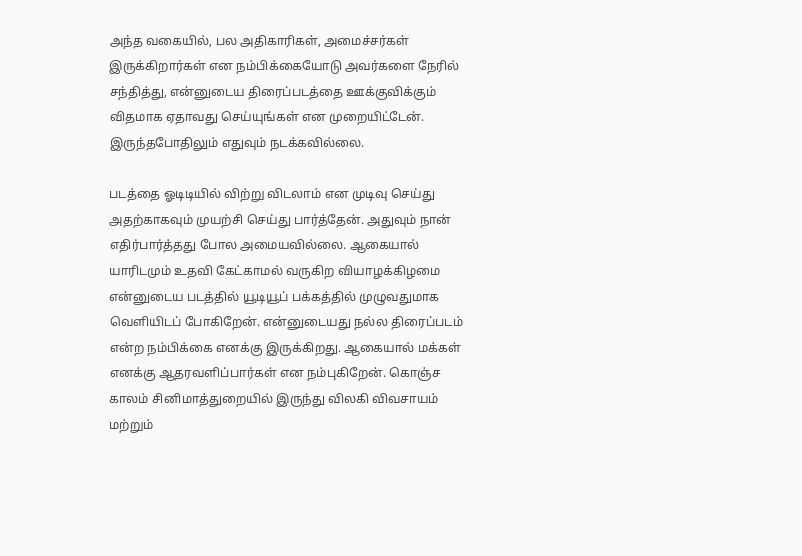அந்த வகையில், பல அதிகாரிகள், அமைச்சர்கள் இருக்கிறார்கள் என நம்பிக்கையோடு அவர்களை நேரில் சந்தித்து, என்னுடைய திரைப்படத்தை ஊக்குவிக்கும் விதமாக ஏதாவது செய்யுங்கள் என முறையிட்டேன். இருந்தபோதிலும் எதுவும் நடக்கவில்லை.

படத்தை ஓடிடியில் விற்று விடலாம் என முடிவு செய்து அதற்காகவும் முயற்சி செய்து பார்த்தேன். அதுவும் நான் எதிர்பார்த்தது போல அமையவில்லை. ஆகையால் யாரிடமும் உதவி கேட்காமல் வருகிற வியாழக்கிழமை என்னுடைய படத்தில் யூடியூப் பக்கத்தில் முழுவதுமாக வெளியிடப் போகிறேன். என்னுடையது நல்ல திரைப்படம் என்ற நம்பிக்கை எனக்கு இருக்கிறது. ஆகையால் மக்கள் எனக்கு ஆதரவளிப்பார்கள் என நம்புகிறேன். கொஞ்ச காலம் சினிமாத்துறையில் இருந்து விலகி விவசாயம் மற்றும்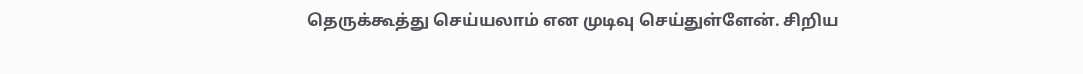தெருக்கூத்து செய்யலாம் என முடிவு செய்துள்ளேன். சிறிய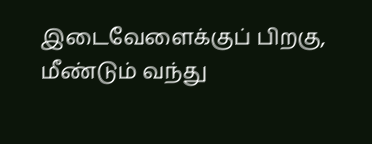இடைவேளைக்குப் பிறகு, மீண்டும் வந்து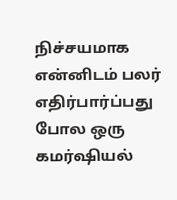நிச்சயமாக என்னிடம் பலர் எதிர்பார்ப்பது போல ஒரு கமர்ஷியல்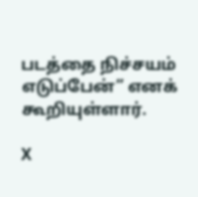படத்தை நிச்சயம் எடுப்பேன்” எனக் கூறியுள்ளார்.

X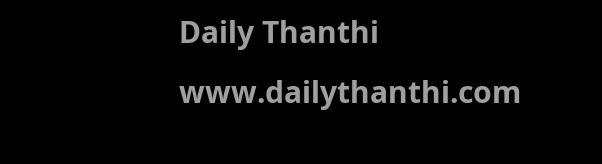Daily Thanthi
www.dailythanthi.com